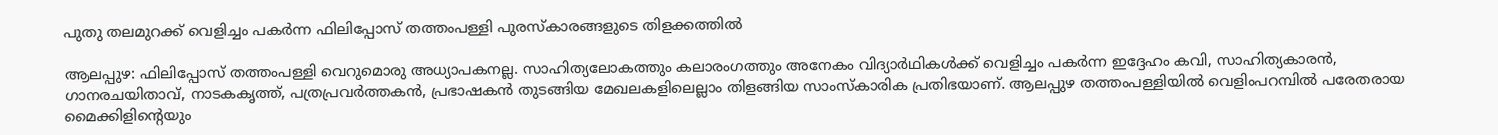പുതു തലമുറക്ക് വെളിച്ചം പകര്‍ന്ന ഫിലിപ്പോസ് തത്തംപള്ളി പുരസ്കാരങ്ങളുടെ തിളക്കത്തിൽ

ആലപ്പുഴ: ഫിലിപ്പോസ് തത്തംപള്ളി വെറുമൊരു അധ്യാപകനല്ല. സാഹിത്യലോകത്തും കലാരംഗത്തും അനേകം വിദ്യാർഥികള്‍ക്ക് വെളിച്ചം പകര്‍ന്ന ഇദ്ദേഹം കവി, സാഹിത്യകാരന്‍, ഗാനരചയിതാവ്, നാടകകൃത്ത്, പത്രപ്രവർത്തകൻ, പ്രഭാഷകൻ തുടങ്ങിയ മേഖലകളിലെല്ലാം തിളങ്ങിയ സാംസ്കാരിക പ്രതിഭയാണ്. ആലപ്പുഴ തത്തംപള്ളിയിൽ വെളിംപറമ്പിൽ പരേതരായ മൈക്കിളിന്റെയും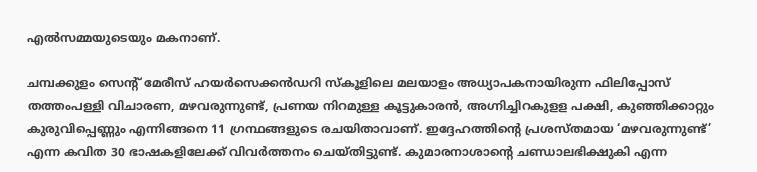എൽസമ്മയുടെയും മകനാണ്.

ചമ്പക്കുളം സെന്റ് മേരീസ് ഹയർസെക്കൻഡറി സ്കൂളിലെ മലയാളം അധ്യാപകനായിരുന്ന ഫിലിപ്പോസ് തത്തംപള്ളി വിചാരണ, മഴവരുന്നുണ്ട്, പ്രണയ നിറമുള്ള കൂട്ടുകാരൻ, അഗ്നിച്ചിറകുളള പക്ഷി, കുഞ്ഞിക്കാറ്റും കുരുവിപ്പെണ്ണും എന്നിങ്ങനെ 11 ഗ്രന്ഥങ്ങളുടെ രചയിതാവാണ്. ഇദ്ദേഹത്തിന്റെ പ്രശസ്തമായ ‘മഴവരുന്നുണ്ട്’ എന്ന കവിത 30 ഭാഷകളിലേക്ക് വിവർത്തനം ചെയ്തിട്ടുണ്ട്. കുമാരനാശാന്റെ ചണ്ഡാലഭിക്ഷുകി എന്ന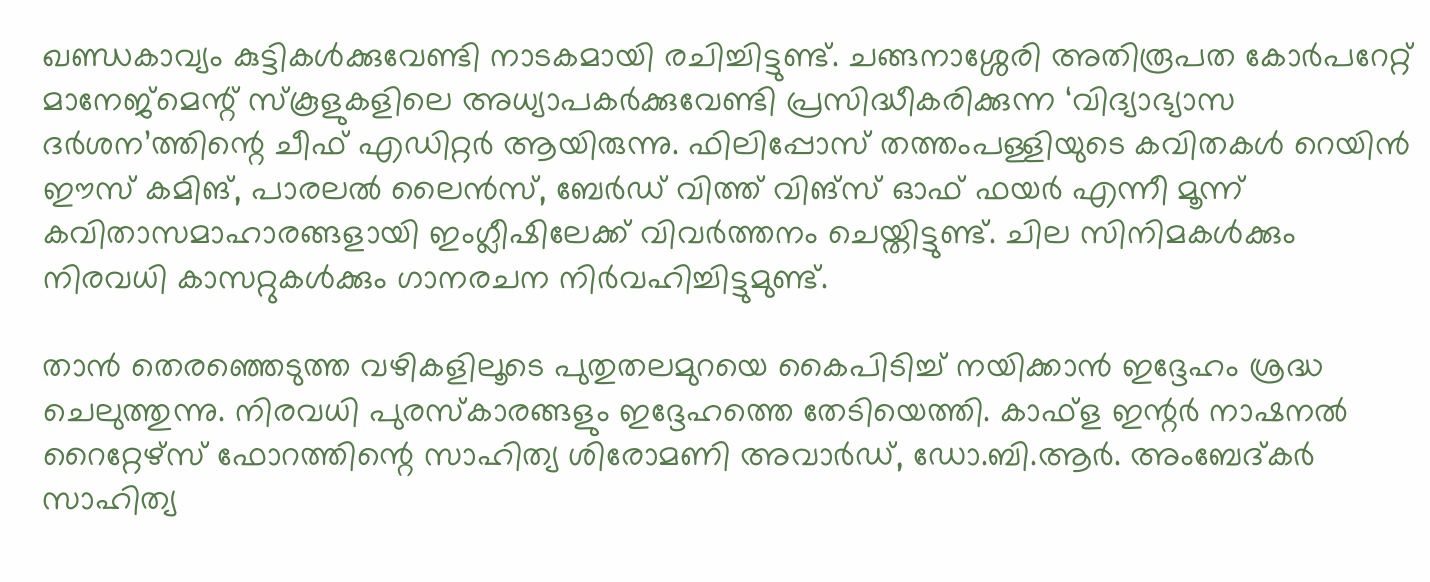ഖണ്ഡകാവ്യം കുട്ടികൾക്കുവേണ്ടി നാടകമായി രചിച്ചിട്ടുണ്ട്. ചങ്ങനാശ്ശേരി അതിരൂപത കോർപറേറ്റ് മാനേജ്മെന്റ് സ്കൂളുകളിലെ അധ്യാപകർക്കുവേണ്ടി പ്രസിദ്ധീകരിക്കുന്ന ‘വിദ്യാഭ്യാസ ദർശന’ത്തിന്റെ ചീഫ് എഡിറ്റർ ആയിരുന്നു. ഫിലിപ്പോസ് തത്തംപള്ളിയുടെ കവിതകൾ റെയിന്‍ ഈസ് കമിങ്, പാരലല്‍ ലൈന്‍സ്, ബേര്‍ഡ് വിത്ത് വിങ്സ് ഓഫ് ഫയര്‍ എന്നീ മൂന്ന് കവിതാസമാഹാരങ്ങളായി ഇംഗ്ലീഷിലേക്ക് വിവർത്തനം ചെയ്തിട്ടുണ്ട്. ചില സിനിമകൾക്കും നിരവധി കാസറ്റുകൾക്കും ഗാനരചന നിർവഹിച്ചിട്ടുമുണ്ട്.

താന്‍ തെരഞ്ഞെടുത്ത വഴികളിലൂടെ പുതുതലമുറയെ കൈപിടിച്ച് നയിക്കാൻ ഇദ്ദേഹം ശ്രദ്ധ ചെലുത്തുന്നു. നിരവധി പുരസ്കാരങ്ങളും ഇദ്ദേഹത്തെ തേടിയെത്തി. കാഫ്ള ഇന്റർ നാഷനൽ റൈറ്റേഴ്സ് ഫോറത്തിന്റെ സാഹിത്യ ശിരോമണി അവാർഡ്, ഡോ.ബി.ആർ. അംബേദ്കർ സാഹിത്യ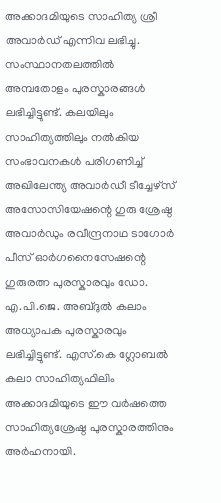അക്കാദമിയുടെ സാഹിത്യ ശ്രീ അവാർഡ് എന്നിവ ലഭിച്ചു. സംസ്ഥാനതലത്തിൽ അമ്പതോളം പുരസ്കാരങ്ങൾ ലഭിച്ചിട്ടുണ്ട്. കലയിലും സാഹിത്യത്തിലും നൽകിയ സംഭാവനകൾ പരിഗണിച്ച് അഖിലേന്ത്യ അവാർഡീ ടീച്ചേഴ്സ് അസോസിയേഷന്റെ ഗുരു ശ്രേഷ്ഠ അവാർഡും രവീന്ദ്രനാഥ ടാഗോർ പീസ് ഓർഗനൈസേഷന്റെ ഗുരുരത്ന പുരസ്കാരവും ഡോ. എ.പി.ജെ. അബ്ദുൽ കലാം അധ്യാപക പുരസ്കാരവും ലഭിച്ചിട്ടുണ്ട്. എസ്.കെ ഗ്ലോബല്‍ കലാ സാഹിത്യഫിലിം അക്കാദമിയുടെ ഈ വര്‍ഷത്തെ സാഹിത്യശ്രേഷ്ഠ പുരസ്കാരത്തിനും അര്‍ഹനായി.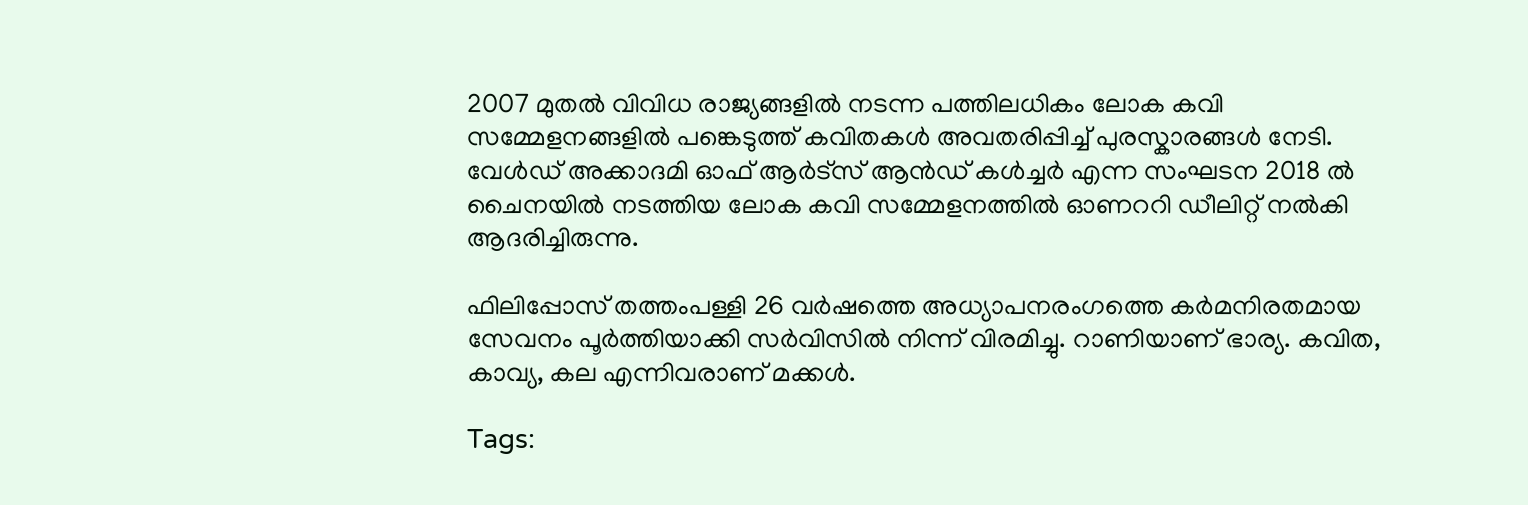2007 മുതൽ വിവിധ രാജ്യങ്ങളിൽ നടന്ന പത്തിലധികം ലോക കവി സമ്മേളനങ്ങളിൽ പങ്കെടുത്ത് കവിതകൾ അവതരിപ്പിച്ച് പുരസ്കാരങ്ങൾ നേടി. വേൾഡ് അക്കാദമി ഓഫ് ആർട്സ് ആൻഡ് കൾച്ചർ എന്ന സംഘടന 2018 ൽ ചൈനയിൽ നടത്തിയ ലോക കവി സമ്മേളനത്തിൽ ഓണററി ഡീലിറ്റ് നൽകി ആദരിച്ചിരുന്നു.

ഫിലിപ്പോസ് തത്തംപള്ളി 26 വർഷത്തെ അധ്യാപനരംഗത്തെ കർമനിരതമായ സേവനം പൂർത്തിയാക്കി സർവിസിൽ നിന്ന് വിരമിച്ചു. റാണിയാണ് ഭാര്യ. കവിത, കാവ്യ, കല എന്നിവരാണ് മക്കൾ.

Tags: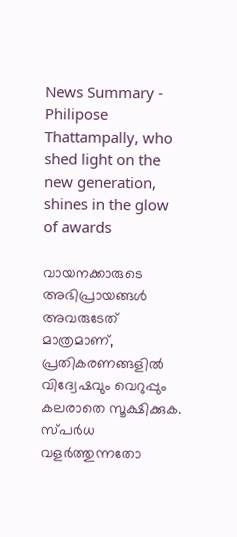News Summary - Philipose Thattampally, who shed light on the new generation, shines in the glow of awards

വായനക്കാരുടെ അഭിപ്രായങ്ങള്‍ അവരുടേത് മാത്രമാണ്, പ്രതികരണങ്ങളിൽ വിദ്വേഷവും വെറുപ്പും കലരാതെ സൂക്ഷിക്കുക. സ്പർധ വളർത്തുന്നതോ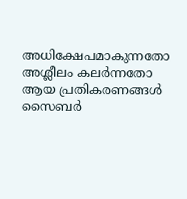അധിക്ഷേപമാകുന്നതോ അശ്ലീലം കലർന്നതോ ആയ പ്രതികരണങ്ങൾ സൈബർ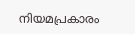നിയമപ്രകാരം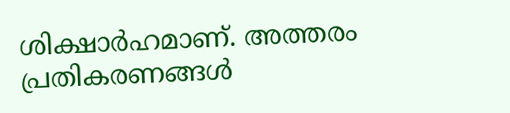ശിക്ഷാർഹമാണ്. അത്തരം പ്രതികരണങ്ങൾ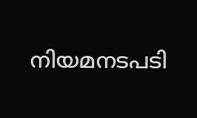നിയമനടപടി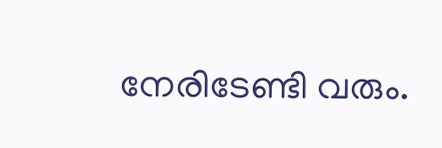നേരിടേണ്ടി വരും.